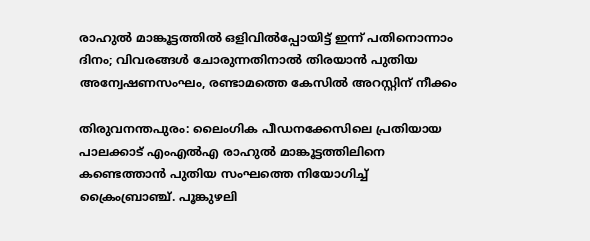രാഹുല്‍ മാങ്കൂട്ടത്തില്‍ ഒളിവില്‍പ്പോയിട്ട് ഇന്ന് പതിനൊന്നാം ദിനം; വിവരങ്ങള്‍ ചോരുന്നതിനാല്‍ തിരയാന്‍ പുതിയ അന്വേഷണസംഘം, രണ്ടാമത്തെ കേസില്‍ അറസ്റ്റിന് നീക്കം

തിരുവനന്തപുരം: ലൈംഗിക പീഡനക്കേസിലെ പ്രതിയായ പാലക്കാട് എംഎല്‍എ രാഹുല്‍ മാങ്കൂട്ടത്തിലിനെ കണ്ടെത്താന്‍ പുതിയ സംഘത്തെ നിയോഗിച്ച് ക്രൈംബ്രാഞ്ച്. പൂങ്കുഴലി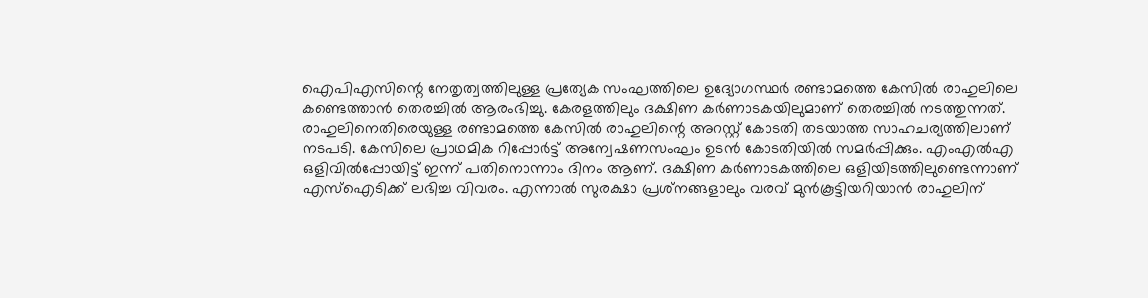ഐപിഎസിന്റെ നേതൃത്വത്തിലുള്ള പ്രത്യേക സംഘത്തിലെ ഉദ്യോഗസ്ഥര്‍ രണ്ടാമത്തെ കേസില്‍ രാഹുലിലെ കണ്ടെത്താന്‍ തെരച്ചില്‍ ആരംഭിച്ചു. കേരളത്തിലും ദക്ഷിണ കര്‍ണാടകയിലുമാണ് തെരച്ചില്‍ നടത്തുന്നത്. രാഹുലിനെതിരെയുള്ള രണ്ടാമത്തെ കേസില്‍ രാഹുലിന്റെ അറസ്റ്റ് കോടതി തടയാത്ത സാഹചര്യത്തിലാണ് നടപടി. കേസിലെ പ്രാഥമിക റിപ്പോര്‍ട്ട് അന്വേഷണസംഘം ഉടന്‍ കോടതിയില്‍ സമര്‍പ്പിക്കും. എംഎല്‍എ ഒളിവില്‍പ്പോയിട്ട് ഇന്ന് പതിനൊന്നാം ദിനം ആണ്. ദക്ഷിണ കര്‍ണാടകത്തിലെ ഒളിയിടത്തിലുണ്ടെന്നാണ് എസ്‌ഐടിക്ക് ലഭിച്ച വിവരം. എന്നാല്‍ സുരക്ഷാ പ്രശ്‌നങ്ങളാലും വരവ് മുന്‍കൂട്ടിയറിയാന്‍ രാഹുലിന്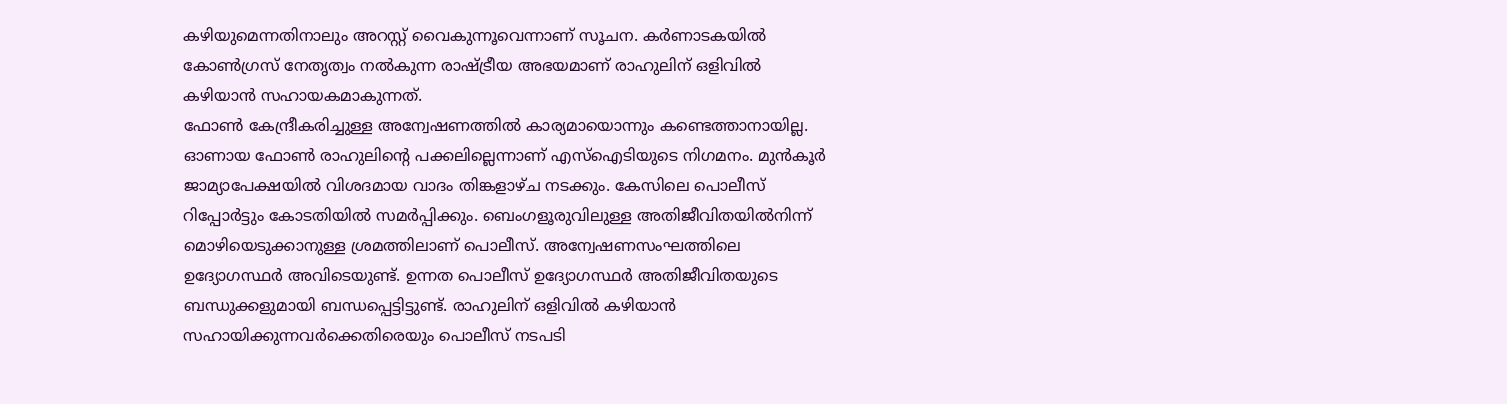കഴിയുമെന്നതിനാലും അറസ്റ്റ് വൈകുന്നൂവെന്നാണ് സൂചന. കര്‍ണാടകയില്‍ കോണ്‍ഗ്രസ് നേതൃത്വം നല്‍കുന്ന രാഷ്ട്രീയ അഭയമാണ് രാഹുലിന് ഒളിവില്‍ കഴിയാന്‍ സഹായകമാകുന്നത്.
ഫോണ്‍ കേന്ദ്രീകരിച്ചുള്ള അന്വേഷണത്തില്‍ കാര്യമായൊന്നും കണ്ടെത്താനായില്ല. ഓണായ ഫോണ്‍ രാഹുലിന്റെ പക്കലില്ലെന്നാണ് എസ്‌ഐടിയുടെ നിഗമനം. മുന്‍കൂര്‍ ജാമ്യാപേക്ഷയില്‍ വിശദമായ വാദം തിങ്കളാഴ്ച നടക്കും. കേസിലെ പൊലീസ് റിപ്പോര്‍ട്ടും കോടതിയില്‍ സമര്‍പ്പിക്കും. ബെംഗളൂരുവിലുള്ള അതിജീവിതയില്‍നിന്ന് മൊഴിയെടുക്കാനുള്ള ശ്രമത്തിലാണ് പൊലീസ്. അന്വേഷണസംഘത്തിലെ ഉദ്യോഗസ്ഥര്‍ അവിടെയുണ്ട്. ഉന്നത പൊലീസ് ഉദ്യോഗസ്ഥര്‍ അതിജീവിതയുടെ ബന്ധുക്കളുമായി ബന്ധപ്പെട്ടിട്ടുണ്ട്. രാഹുലിന് ഒളിവില്‍ കഴിയാന്‍ സഹായിക്കുന്നവര്‍ക്കെതിരെയും പൊലീസ് നടപടി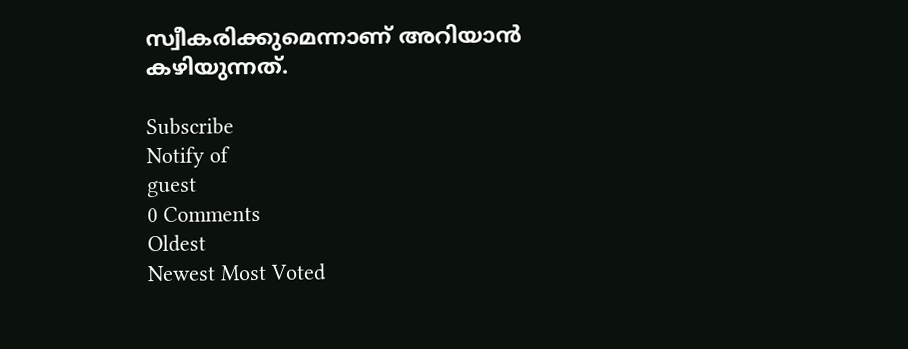സ്വീകരിക്കുമെന്നാണ് അറിയാന്‍ കഴിയുന്നത്.

Subscribe
Notify of
guest
0 Comments
Oldest
Newest Most Voted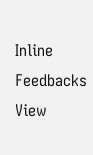Inline Feedbacks
View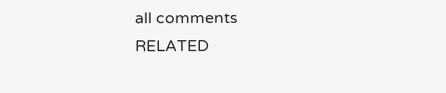all comments
RELATED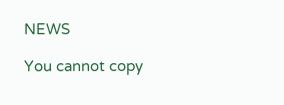NEWS

You cannot copy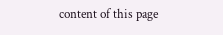content of this page